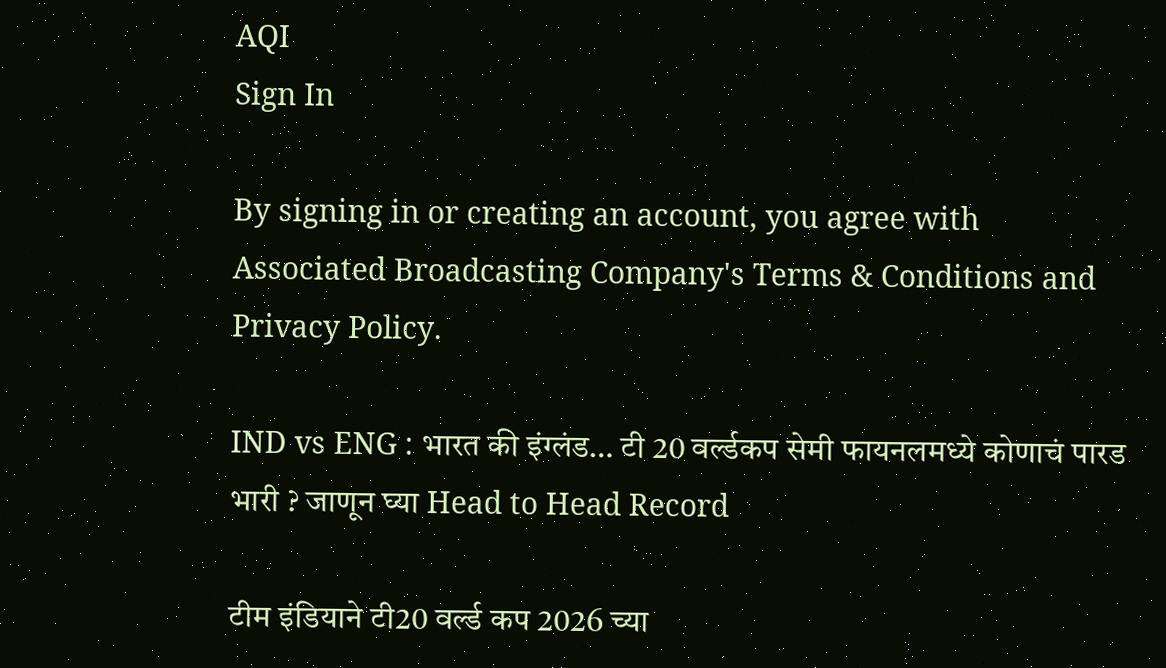AQI
Sign In

By signing in or creating an account, you agree with Associated Broadcasting Company's Terms & Conditions and Privacy Policy.

IND vs ENG : भारत की इंग्लंड… टी 20 वर्ल्डकप सेमी फायनलमध्ये कोणाचं पारड भारी ? जाणून घ्या Head to Head Record

टीम इंडियाने टी20 वर्ल्ड कप 2026 च्या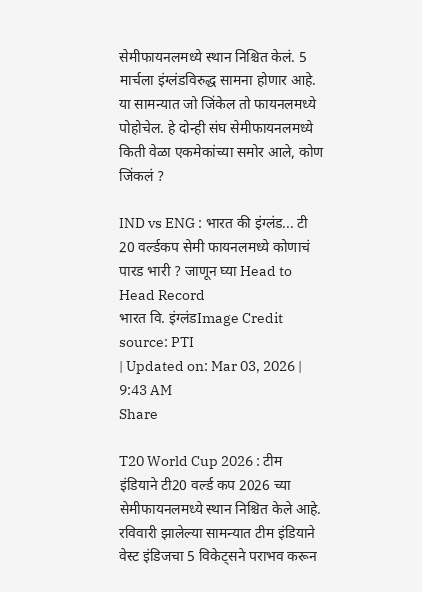सेमीफायनलमध्ये स्थान निश्चित केलं. 5 मार्चला इंग्लंडविरुद्ध सामना होणार आहे. या सामन्यात जो जिंकेल तो फायनलमध्ये पोहोचेल. हे दोन्ही संघ सेमीफायनलमध्ये किती वेळा एकमेकांच्या समोर आले, कोण जिंकलं ?

IND vs ENG : भारत की इंग्लंड... टी 20 वर्ल्डकप सेमी फायनलमध्ये कोणाचं पारड भारी ? जाणून घ्या Head to Head Record
भारत वि. इंग्लंडImage Credit source: PTI
| Updated on: Mar 03, 2026 | 9:43 AM
Share

T20 World Cup 2026 : टीम इंडियाने टी20 वर्ल्ड कप 2026 च्या सेमीफायनलमध्ये स्थान निश्चित केले आहे. रविवारी झालेल्या सामन्यात टीम इंडियाने वेस्ट इंडिजचा 5 विकेट्सने पराभव करून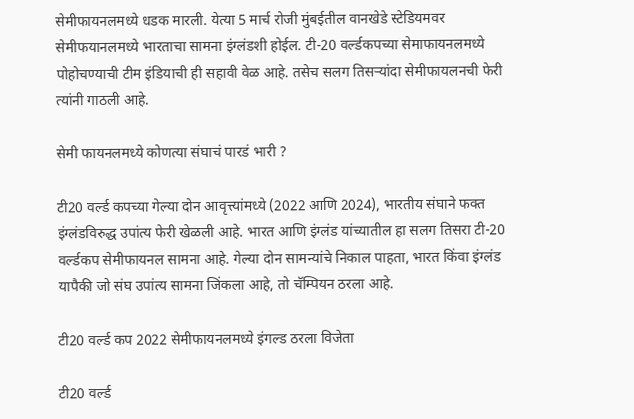सेमीफायनलमध्ये धडक मारली. येत्या 5 मार्च रोजी मुंबईतील वानखेडे स्टेडियमवर सेमीफयानलमध्ये भारताचा सामना इंग्लंडशी होईल. टी-20 वर्ल्डकपच्या सेमाफायनलमध्ये पोहोचण्याची टीम इंडियाची ही सहावी वेळ आहे. तसेच सलग तिसऱ्यांदा सेमीफायलनची फेरी त्यांनी गाठली आहे.

सेमी फायनलमध्ये कोणत्या संघाचं पारडं भारी ?

टी20 वर्ल्ड कपच्या गेल्या दोन आवृत्त्यांमध्ये (2022 आणि 2024), भारतीय संघाने फक्त इंग्लंडविरुद्ध उपांत्य फेरी खेळली आहे. भारत आणि इंग्लंड यांच्यातील हा सलग तिसरा टी-20 वर्ल्डकप सेमीफायनल सामना आहे. गेल्या दोन सामन्यांचे निकाल पाहता, भारत किंवा इंग्लंड यापैकी जो संघ उपांत्य सामना जिंकला आहे, तो चॅम्पियन ठरला आहे.

टी20 वर्ल्ड कप 2022 सेमीफायनलमध्ये इंगल्ड ठरला विजेता

टी20 वर्ल्ड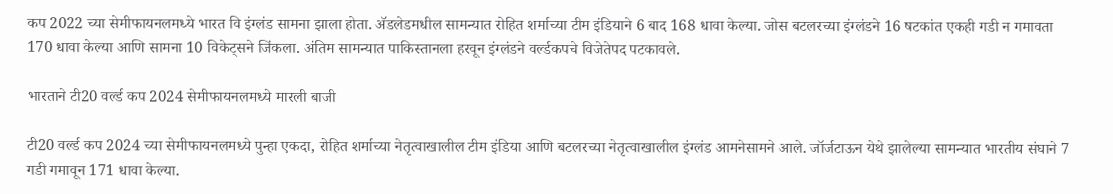कप 2022 च्या सेमीफायनलमध्ये भारत वि इंग्लंड सामना झाला होता. अ‍ॅडलेडमधील सामन्यात रोहित शर्माच्या टीम इंडियाने 6 बाद 168 धावा केल्या. जोस बटलरच्या इंग्लंडने 16 षटकांत एकही गडी न गमावता 170 धावा केल्या आणि सामना 10 विकेट्सने जिंकला. अंतिम सामन्यात पाकिस्तानला हरवून इंग्लंडने वर्ल्डकपचे विजेतेपद पटकावले.

भारताने टी20 वर्ल्ड कप 2024 सेमीफायनलमध्ये मारली बाजी

टी20 वर्ल्ड कप 2024 च्या सेमीफायनलमध्ये पुन्हा एकदा, रोहित शर्माच्या नेतृत्वाखालील टीम इंडिया आणि बटलरच्या नेतृत्वाखालील इंग्लंड आमनेसामने आले. जॉर्जटाऊन येथे झालेल्या सामन्यात भारतीय संघाने 7 गडी गमावून 171 धावा केल्या.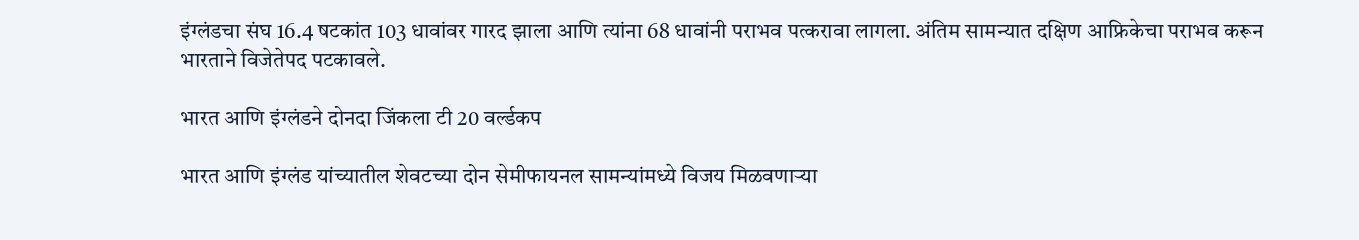इंग्लंडचा संघ 16.4 षटकांत 103 धावांवर गारद झाला आणि त्यांना 68 धावांनी पराभव पत्करावा लागला. अंतिम सामन्यात दक्षिण आफ्रिकेचा पराभव करून भारताने विजेतेपद पटकावले.

भारत आणि इंग्लंडने दोनदा जिंकला टी 20 वर्ल्डकप

भारत आणि इंग्लंड यांच्यातील शेवटच्या दोन सेमीफायनल सामन्यांमध्ये विजय मिळवणाऱ्या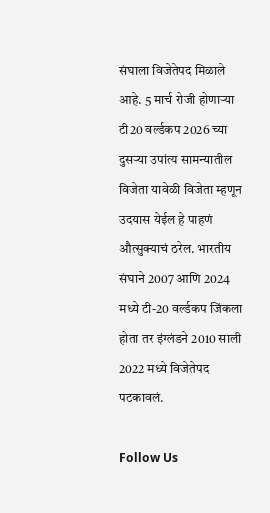संघाला विजेतेपद मिळाले आहे. 5 मार्च रोजी होणाऱ्या टी20 वर्ल्डकप 2026 च्या दुसऱ्या उपांत्य सामन्यातील विजेता यावेळी विजेता म्हणून उदयास येईल हे पाहणं औत्सुक्याचं ठरेल. भारतीय संघाने 2007 आणि 2024 मध्ये टी-20 वर्ल्डकप जिंकला होता तर इंग्लंडने 2010 साली 2022 मध्ये विजेतेपद पटकावलं.

Follow Us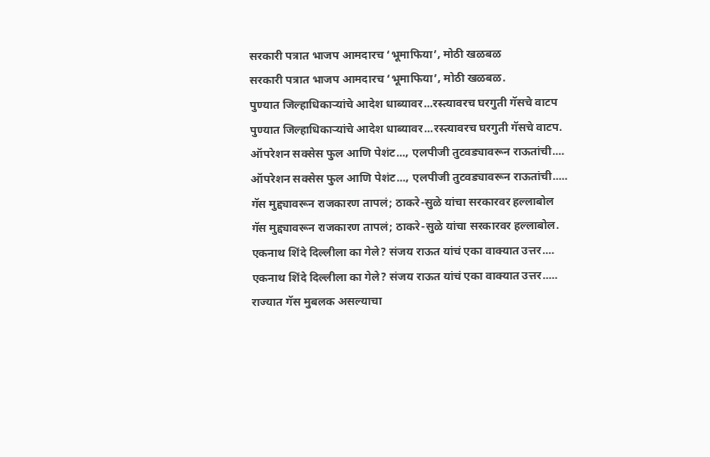सरकारी पत्रात भाजप आमदारच ‘भूमाफिया’, मोठी खळबळ
सरकारी पत्रात भाजप आमदारच ‘भूमाफिया’, मोठी खळबळ.
पुण्यात जिल्हाधिकाऱ्यांचे आदेश धाब्यावर...रस्त्यावरच घरगुती गॅसचे वाटप
पुण्यात जिल्हाधिकाऱ्यांचे आदेश धाब्यावर...रस्त्यावरच घरगुती गॅसचे वाटप.
ऑपरेशन सक्सेस फुल आणि पेशंट..., एलपीजी तुटवड्यावरून राऊतांची....
ऑपरेशन सक्सेस फुल आणि पेशंट..., एलपीजी तुटवड्यावरून राऊतांची.....
गॅस मुद्द्यावरून राजकारण तापलं; ठाकरे-सुळे यांचा सरकारवर हल्लाबोल
गॅस मुद्द्यावरून राजकारण तापलं; ठाकरे-सुळे यांचा सरकारवर हल्लाबोल.
एकनाथ शिंदे दिल्लीला का गेले? संजय राऊत यांचं एका वाक्यात उत्तर....
एकनाथ शिंदे दिल्लीला का गेले? संजय राऊत यांचं एका वाक्यात उत्तर.....
राज्यात गॅस मुबलक असल्याचा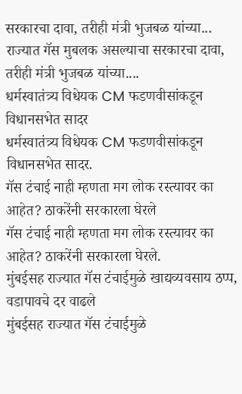सरकारचा दावा, तरीही मंत्री भुजबळ यांच्या...
राज्यात गॅस मुबलक असल्याचा सरकारचा दावा, तरीही मंत्री भुजबळ यांच्या....
धर्मस्वातंत्र्य विधेयक CM फडणवीसांकडून विधानसभेत सादर
धर्मस्वातंत्र्य विधेयक CM फडणवीसांकडून विधानसभेत सादर.
गॅस टंचाई नाही म्हणता मग लोक रस्त्यावर का आहेत? ठाकरेंनी सरकारला घेरले
गॅस टंचाई नाही म्हणता मग लोक रस्त्यावर का आहेत? ठाकरेंनी सरकारला घेरले.
मुंबईसह राज्यात गॅस टंचाईमुळे खाद्यव्यवसाय ठप्प, वडापावचे दर वाढले
मुंबईसह राज्यात गॅस टंचाईमुळे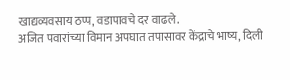खाद्यव्यवसाय ठप्प, वडापावचे दर वाढले.
अजित पवारांच्या विमान अपघात तपासावर केंद्राचे भाष्य, दिली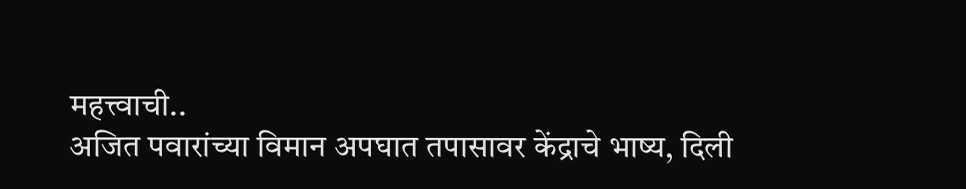महत्त्वाची..
अजित पवारांच्या विमान अपघात तपासावर केंद्राचे भाष्य, दिली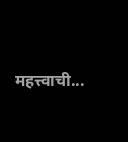महत्त्वाची...